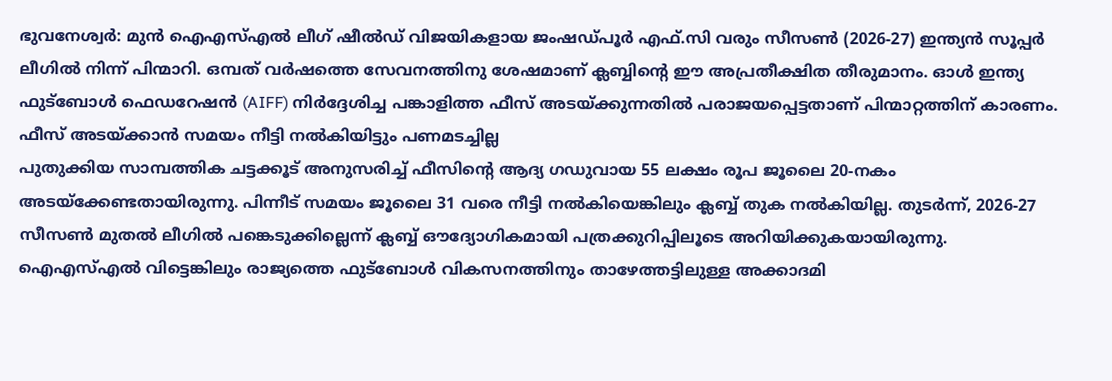ഭുവനേശ്വർ: മുൻ ഐഎസ്എൽ ലീഗ് ഷീൽഡ് വിജയികളായ ജംഷഡ്പൂർ എഫ്.സി വരും സീസൺ (2026-27) ഇന്ത്യൻ സൂപ്പർ ലീഗിൽ നിന്ന് പിന്മാറി. ഒമ്പത് വർഷത്തെ സേവനത്തിനു ശേഷമാണ് ക്ലബ്ബിന്റെ ഈ അപ്രതീക്ഷിത തീരുമാനം. ഓൾ ഇന്ത്യ ഫുട്ബോൾ ഫെഡറേഷൻ (AIFF) നിർദ്ദേശിച്ച പങ്കാളിത്ത ഫീസ് അടയ്ക്കുന്നതിൽ പരാജയപ്പെട്ടതാണ് പിന്മാറ്റത്തിന് കാരണം.
ഫീസ് അടയ്ക്കാൻ സമയം നീട്ടി നൽകിയിട്ടും പണമടച്ചില്ല
പുതുക്കിയ സാമ്പത്തിക ചട്ടക്കൂട് അനുസരിച്ച് ഫീസിന്റെ ആദ്യ ഗഡുവായ 55 ലക്ഷം രൂപ ജൂലൈ 20-നകം അടയ്ക്കേണ്ടതായിരുന്നു. പിന്നീട് സമയം ജൂലൈ 31 വരെ നീട്ടി നൽകിയെങ്കിലും ക്ലബ്ബ് തുക നൽകിയില്ല. തുടർന്ന്, 2026-27 സീസൺ മുതൽ ലീഗിൽ പങ്കെടുക്കില്ലെന്ന് ക്ലബ്ബ് ഔദ്യോഗികമായി പത്രക്കുറിപ്പിലൂടെ അറിയിക്കുകയായിരുന്നു.
ഐഎസ്എൽ വിട്ടെങ്കിലും രാജ്യത്തെ ഫുട്ബോൾ വികസനത്തിനും താഴേത്തട്ടിലുള്ള അക്കാദമി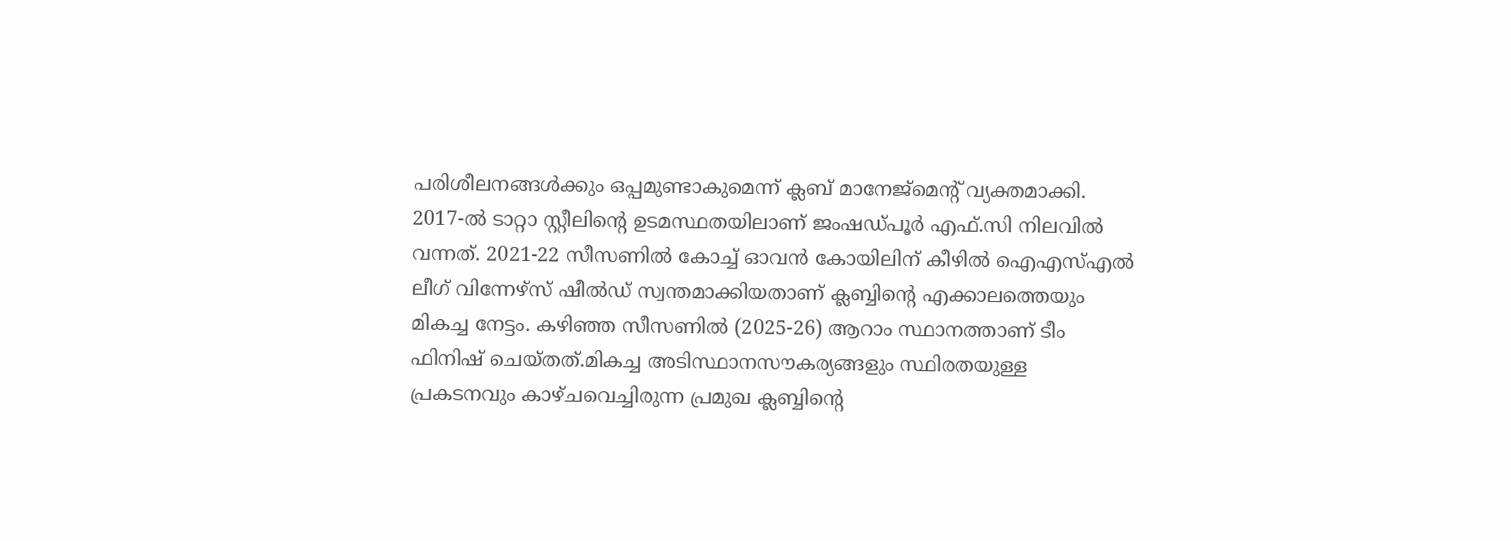പരിശീലനങ്ങൾക്കും ഒപ്പമുണ്ടാകുമെന്ന് ക്ലബ് മാനേജ്മെന്റ് വ്യക്തമാക്കി.
2017-ൽ ടാറ്റാ സ്റ്റീലിന്റെ ഉടമസ്ഥതയിലാണ് ജംഷഡ്പൂർ എഫ്.സി നിലവിൽ വന്നത്. 2021-22 സീസണിൽ കോച്ച് ഓവൻ കോയിലിന് കീഴിൽ ഐഎസ്എൽ ലീഗ് വിന്നേഴ്സ് ഷീൽഡ് സ്വന്തമാക്കിയതാണ് ക്ലബ്ബിന്റെ എക്കാലത്തെയും മികച്ച നേട്ടം. കഴിഞ്ഞ സീസണിൽ (2025-26) ആറാം സ്ഥാനത്താണ് ടീം ഫിനിഷ് ചെയ്തത്.മികച്ച അടിസ്ഥാനസൗകര്യങ്ങളും സ്ഥിരതയുള്ള പ്രകടനവും കാഴ്ചവെച്ചിരുന്ന പ്രമുഖ ക്ലബ്ബിന്റെ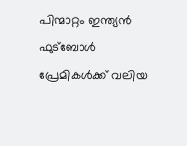പിന്മാറ്റം ഇന്ത്യൻ ഫുട്ബോൾ പ്രേമികൾക്ക് വലിയ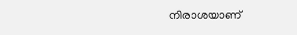നിരാശയാണ്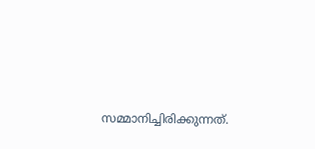സമ്മാനിച്ചിരിക്കുന്നത്.